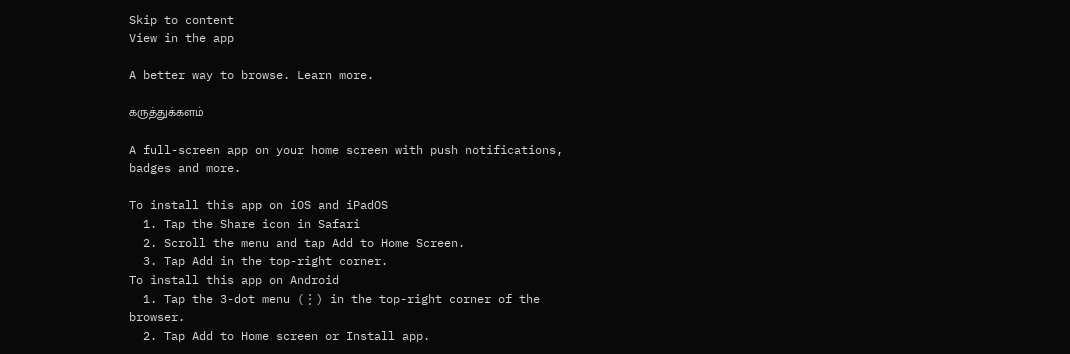Skip to content
View in the app

A better way to browse. Learn more.

கருத்துக்களம்

A full-screen app on your home screen with push notifications, badges and more.

To install this app on iOS and iPadOS
  1. Tap the Share icon in Safari
  2. Scroll the menu and tap Add to Home Screen.
  3. Tap Add in the top-right corner.
To install this app on Android
  1. Tap the 3-dot menu (⋮) in the top-right corner of the browser.
  2. Tap Add to Home screen or Install app.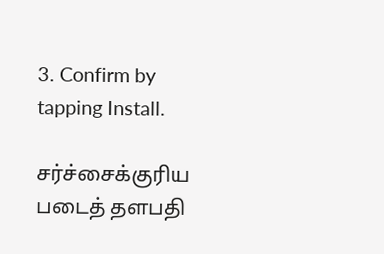3. Confirm by tapping Install.

சர்ச்சைக்குரிய படைத் தளபதி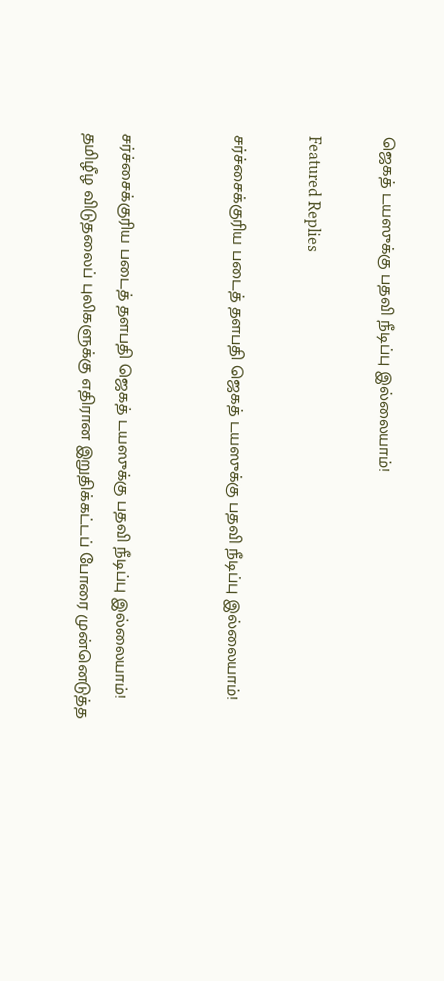ஜெகத் டயஸுக்கு பதவி நீடிப்பு இல்லையாம்!

Featured Replies

சர்ச்சைக்குரிய படைத் தளபதி ஜெகத் டயஸுக்கு பதவி நீடிப்பு இல்லையாம்!


சர்ச்சைக்குரிய படைத் தளபதி ஜெகத் டயஸுக்கு பதவி நீடிப்பு இல்லையாம்!
தமிழீழ விடுதலைப் புலிகளுக்கு எதிரான இறுதிக்கட்டப் போரை முன்னெடுத்த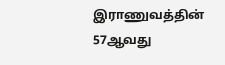இராணுவத்தின் 57ஆவது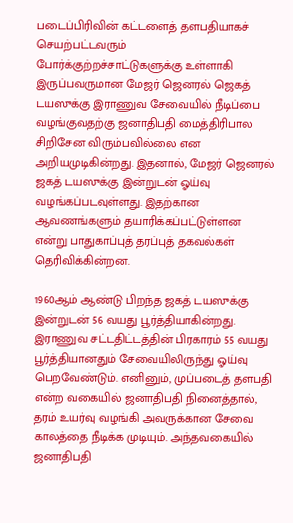படைப்பிரிவின் கட்டளைத் தளபதியாகச் செயற்பட்டவரும் போர்க்குற்றச்சாட்டுகளுக்கு உள்ளாகி இருப்பவருமான மேஜர் ஜெனரல் ஜெகத் டயஸுக்கு இராணுவ சேவையில் நீடிப்பை வழங்குவதற்கு ஜனாதிபதி மைத்திரிபால சிறிசேன விரும்பவில்லை என அறியமுடிகின்றது. இதனால், மேஜர் ஜெனரல் ஜகத் டயஸுக்கு இன்றுடன் ஓய்வு வழங்கப்படவுள்ளது. இதற்கான ஆவணங்களும் தயாரிக்கப்பட்டுள்ளன என்று பாதுகாப்புத் தரப்புத் தகவல்கள் தெரிவிக்கின்றன.

1960ஆம் ஆண்டு பிறந்த ஜகத் டயஸுக்கு இன்றுடன் 56 வயது பூர்த்தியாகின்றது. இராணுவ சட்டதிட்டத்தின் பிரகாரம் 55 வயது பூர்த்தியானதும் சேவையிலிருந்து ஓய்வு பெறவேண்டும். எனினும், முப்படைத் தளபதி என்ற வகையில் ஜனாதிபதி நினைத்தால், தரம் உயர்வு வழங்கி அவருக்கான சேவை காலத்தை நீடிக்க முடியும். அந்தவகையில் ஜனாதிபதி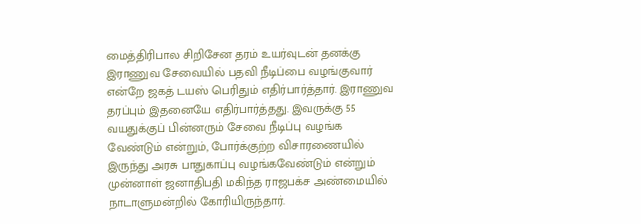மைத்திரிபால சிறிசேன தரம் உயர்வுடன் தனக்கு இராணுவ சேவையில் பதவி நீடிப்பை வழங்குவார் என்றே ஜகத் டயஸ் பெரிதும் எதிர்பார்த்தார். இராணுவ தரப்பும் இதனையே எதிர்பார்த்தது. இவருக்கு 55 வயதுக்குப் பின்னரும் சேவை நீடிப்பு வழங்க வேண்டும் என்றும், போர்க்குற்ற விசாரணையில் இருந்து அரசு பாதுகாப்பு வழங்கவேண்டும் என்றும் முன்னாள் ஜனாதிபதி மகிந்த ராஜபக்ச அண்மையில் நாடாளுமன்றில் கோரியிருந்தார்.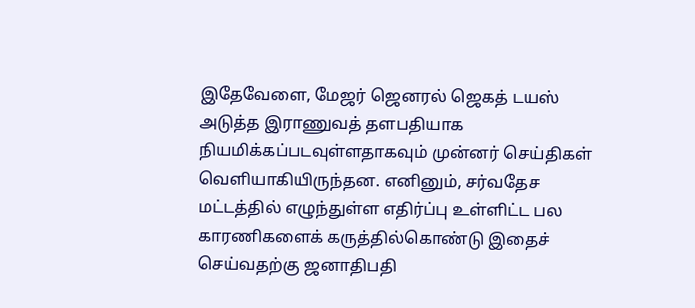இதேவேளை, மேஜர் ஜெனரல் ஜெகத் டயஸ் அடுத்த இராணுவத் தளபதியாக நியமிக்கப்படவுள்ளதாகவும் முன்னர் செய்திகள் வெளியாகியிருந்தன. எனினும், சர்வதேச மட்டத்தில் எழுந்துள்ள எதிர்ப்பு உள்ளிட்ட பல காரணிகளைக் கருத்தில்கொண்டு இதைச் செய்வதற்கு ஜனாதிபதி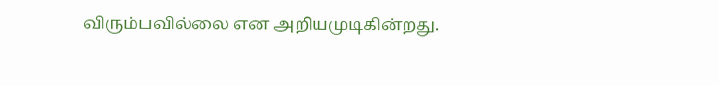விரும்பவில்லை என அறியமுடிகின்றது.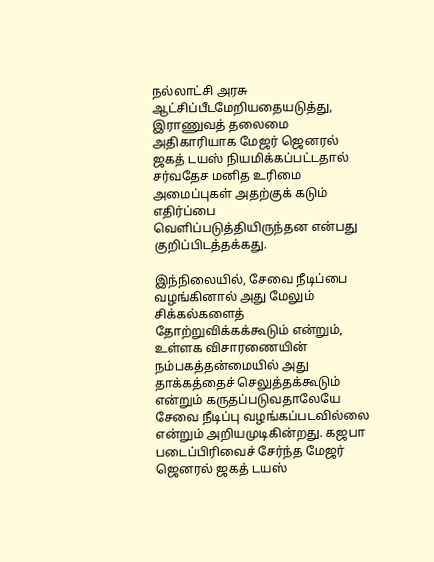நல்லாட்சி அரசு ஆட்சிப்பீடமேறியதையடுத்து, இராணுவத் தலைமை அதிகாரியாக மேஜர் ஜெனரல் ஜகத் டயஸ் நியமிக்கப்பட்டதால் சர்வதேச மனித உரிமை அமைப்புகள் அதற்குக் கடும் எதிர்ப்பை வெளிப்படுத்தியிருந்தன என்பது குறிப்பிடத்தக்கது.

இந்நிலையில், சேவை நீடிப்பை வழங்கினால் அது மேலும் சிக்கல்களைத் தோற்றுவிக்கக்கூடும் என்றும், உள்ளக விசாரணையின் நம்பகத்தன்மையில் அது தாக்கத்தைச் செலுத்தக்கூடும் என்றும் கருதப்படுவதாலேயே சேவை நீடிப்பு வழங்கப்படவில்லை என்றும் அறியமுடிகின்றது. கஜபா படைப்பிரிவைச் சேர்ந்த மேஜர் ஜெனரல் ஜகத் டயஸ்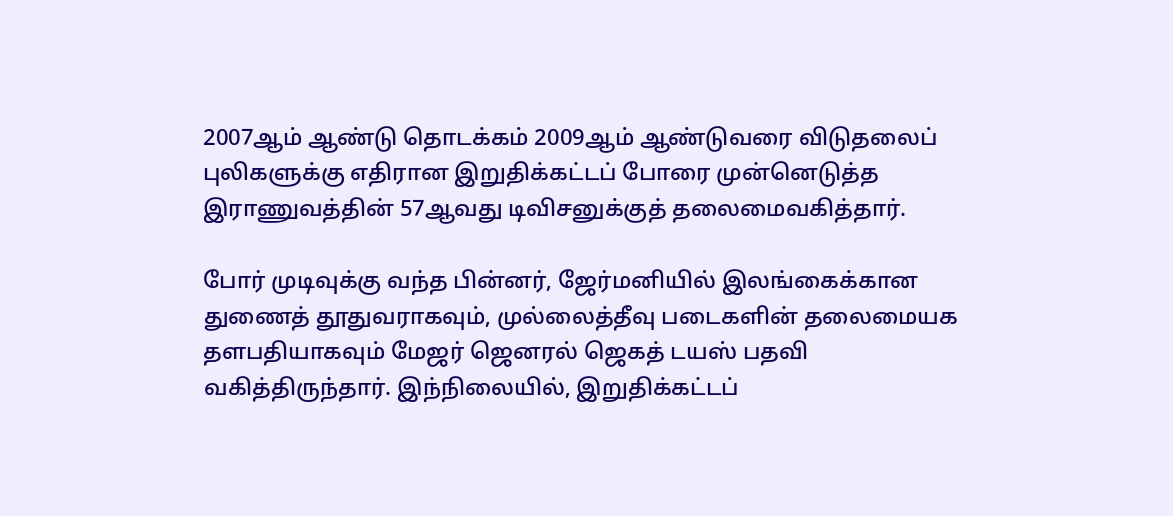2007ஆம் ஆண்டு தொடக்கம் 2009ஆம் ஆண்டுவரை விடுதலைப் புலிகளுக்கு எதிரான இறுதிக்கட்டப் போரை முன்னெடுத்த இராணுவத்தின் 57ஆவது டிவிசனுக்குத் தலைமைவகித்தார்.

போர் முடிவுக்கு வந்த பின்னர், ஜேர்மனியில் இலங்கைக்கான துணைத் தூதுவராகவும், முல்லைத்தீவு படைகளின் தலைமையக தளபதியாகவும் மேஜர் ஜெனரல் ஜெகத் டயஸ் பதவி வகித்திருந்தார். இந்நிலையில், இறுதிக்கட்டப்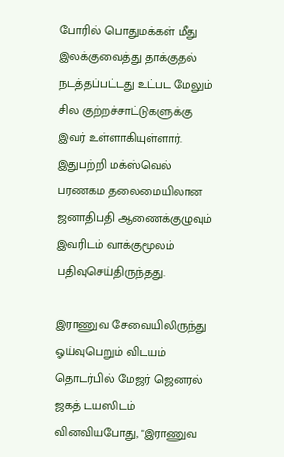போரில் பொதுமக்கள் மீது இலக்குவைத்து தாக்குதல் நடத்தப்பட்டது உட்பட மேலும் சில குற்றச்சாட்டுகளுக்கு இவர் உள்ளாகியுள்ளார். இதுபற்றி மக்ஸ்வெல் பரணகம தலைமையிலான ஜனாதிபதி ஆணைக்குழுவும் இவரிடம் வாக்குமூலம் பதிவுசெய்திருந்தது.

இராணுவ சேவையிலிருந்து ஓய்வுபெறும் விடயம் தொடர்பில் மேஜர் ஜெனரல் ஜகத் டயஸிடம் வினவியபோது, "இராணுவ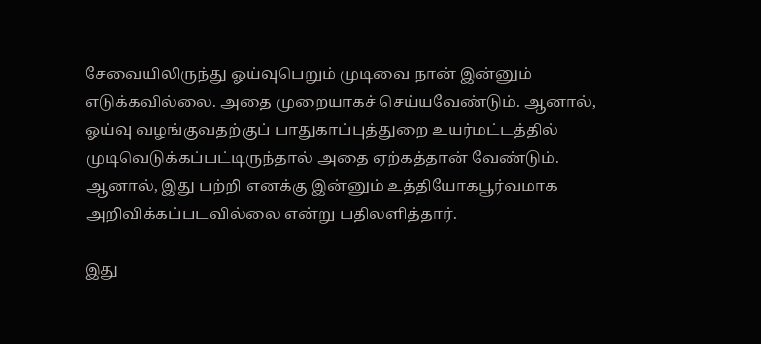சேவையிலிருந்து ஓய்வுபெறும் முடிவை நான் இன்னும் எடுக்கவில்லை. அதை முறையாகச் செய்யவேண்டும். ஆனால், ஓய்வு வழங்குவதற்குப் பாதுகாப்புத்துறை உயர்மட்டத்தில் முடிவெடுக்கப்பட்டிருந்தால் அதை ஏற்கத்தான் வேண்டும். ஆனால், இது பற்றி எனக்கு இன்னும் உத்தியோகபூர்வமாக அறிவிக்கப்படவில்லை என்று பதிலளித்தார்.

இது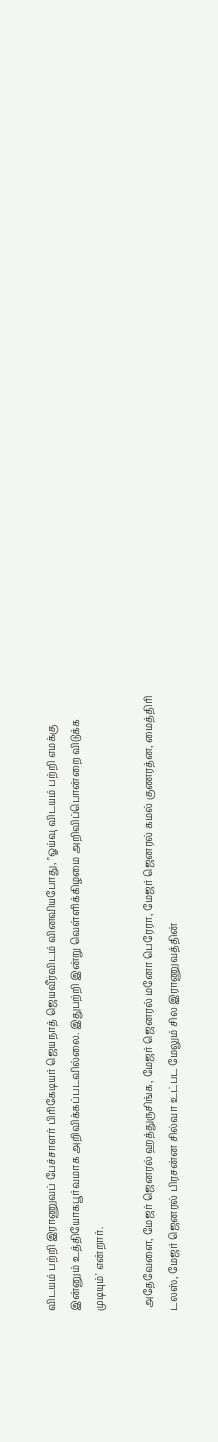விடயம் பற்றி இராணுவப் பேச்சாளர் பிரிகேடியர் ஜெயநாத் ஜெயவீரவிடம் வினவியபோது, "ஓய்வு விடயம் பற்றி எமக்கு இன்னும் உத்தியோகபூர்வமாக அறிவிக்கப்படவில்லை. இதுபற்றி இன்று வெள்ளிக்கிழமை அறிவிப்பொன்றை விடுக்க முடியும்' என்றார்.

 அதேவேளை, மேஜர் ஜெனரல் ஹத்துருசிங்க, மேஜர் ஜெனரல் மனோ பெரேரா, மேஜர் ஜெனரல் கமல் குணரத்ன, மைத்திரி டலஸ், மேஜர் ஜெனரல் பிரசன்ன சில்வா உட்பட மேலும் சில இராணுவத்தின்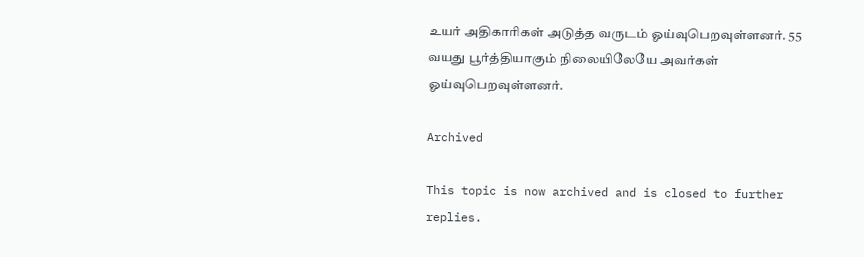உயர் அதிகாரிகள் அடுத்த வருடம் ஓய்வுபெறவுள்ளனர். 55 வயது பூர்த்தியாகும் நிலையிலேயே அவர்கள் ஓய்வுபெறவுள்ளனர்.

Archived

This topic is now archived and is closed to further replies.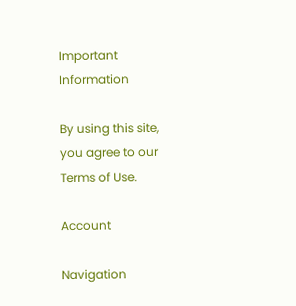Important Information

By using this site, you agree to our Terms of Use.

Account

Navigation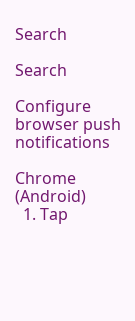Search

Search

Configure browser push notifications

Chrome (Android)
  1. Tap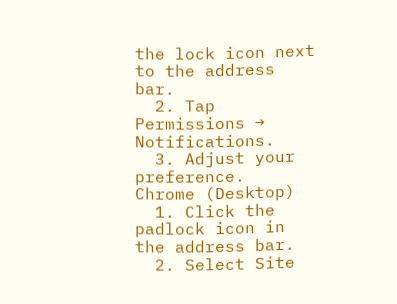the lock icon next to the address bar.
  2. Tap Permissions → Notifications.
  3. Adjust your preference.
Chrome (Desktop)
  1. Click the padlock icon in the address bar.
  2. Select Site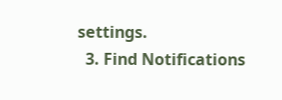settings.
  3. Find Notifications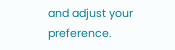and adjust your preference.